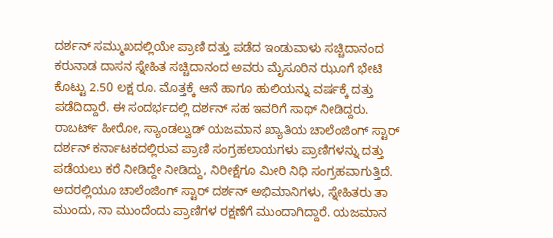ದರ್ಶನ್ ಸಮ್ಮುಖದಲ್ಲಿಯೇ ಪ್ರಾಣಿ ದತ್ತು ಪಡೆದ ಇಂಡುವಾಳು ಸಚ್ಚಿದಾನಂದ
ಕರುನಾಡ ದಾಸನ ಸ್ನೇಹಿತ ಸಚ್ಚಿದಾನಂದ ಅವರು ಮೈಸೂರಿನ ಝೂಗೆ ಭೇಟಿ ಕೊಟ್ಟು 2.50 ಲಕ್ಷ ರೂ. ಮೊತ್ತಕ್ಕೆ ಆನೆ ಹಾಗೂ ಹುಲಿಯನ್ನು ವರ್ಷಕ್ಕೆ ದತ್ತು ಪಡೆದಿದ್ದಾರೆ. ಈ ಸಂದರ್ಭದಲ್ಲಿ ದರ್ಶನ್ ಸಹ ಇವರಿಗೆ ಸಾಥ್ ನೀಡಿದ್ದರು.
ರಾಬರ್ಟ್ ಹೀರೋ, ಸ್ಯಾಂಡಲ್ವುಡ್ ಯಜಮಾನ ಖ್ಯಾತಿಯ ಚಾಲೆಂಜಿಂಗ್ ಸ್ಟಾರ್ ದರ್ಶನ್ ಕರ್ನಾಟಕದಲ್ಲಿರುವ ಪ್ರಾಣಿ ಸಂಗ್ರಹಲಾಯಗಳು ಪ್ರಾಣಿಗಳನ್ನು ದತ್ತು ಪಡೆಯಲು ಕರೆ ನೀಡಿದ್ದೇ ನೀಡಿದ್ದು, ನಿರೀಕ್ಷೆಗೂ ಮೀರಿ ನಿಧಿ ಸಂಗ್ರಹವಾಗುತ್ತಿದೆ. ಅದರಲ್ಲಿಯೂ ಚಾಲೆಂಜಿಂಗ್ ಸ್ಟಾರ್ ದರ್ಶನ್ ಅಭಿಮಾನಿಗಳು, ಸ್ನೇಹಿತರು ತಾ ಮುಂದು, ನಾ ಮುಂದೆಂದು ಪ್ರಾಣಿಗಳ ರಕ್ಷಣೆಗೆ ಮುಂದಾಗಿದ್ದಾರೆ. ಯಜಮಾನ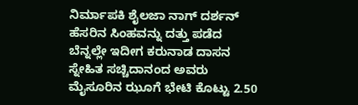ನಿರ್ಮಾಪಕಿ ಶೈಲಜಾ ನಾಗ್ ದರ್ಶನ್ ಹೆಸರಿನ ಸಿಂಹವನ್ನು ದತ್ತು ಪಡೆದ ಬೆನ್ನಲ್ಲೇ ಇದೀಗ ಕರುನಾಡ ದಾಸನ ಸ್ನೇಹಿತ ಸಚ್ಚಿದಾನಂದ ಅವರು ಮೈಸೂರಿನ ಝೂಗೆ ಭೇಟಿ ಕೊಟ್ಟು 2.50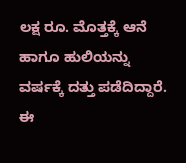ಲಕ್ಷ ರೂ. ಮೊತ್ತಕ್ಕೆ ಆನೆ ಹಾಗೂ ಹುಲಿಯನ್ನು ವರ್ಷಕ್ಕೆ ದತ್ತು ಪಡೆದಿದ್ದಾರೆ. ಈ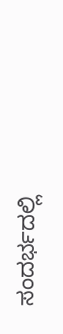ಸಂದರ್ಭದಲ್ಲಿ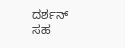ದರ್ಶನ್ ಸಹ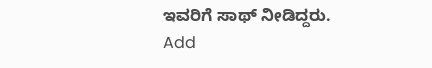ಇವರಿಗೆ ಸಾಥ್ ನೀಡಿದ್ದರು.
Add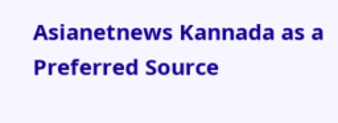Asianetnews Kannada as a Preferred Source